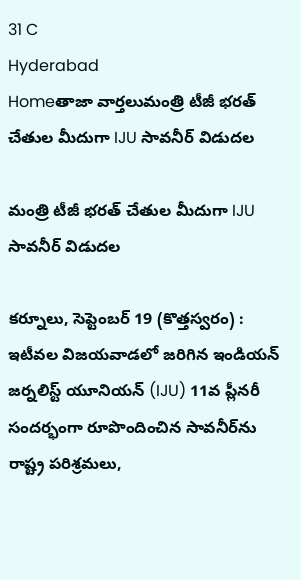31 C
Hyderabad
Homeతాజా వార్తలుమంత్రి టీజీ భరత్ చేతుల మీదుగా IJU సావనీర్ విడుదల

మంత్రి టీజీ భరత్ చేతుల మీదుగా IJU సావనీర్ విడుదల

కర్నూలు, సెప్టెంబ‌ర్ 19 (కొత్త‌స్వ‌రం) :
ఇటీవల విజయవాడలో జరిగిన ఇండియన్ జర్నలిస్ట్ యూనియన్ (IJU) 11వ ప్లీనరీ సందర్భంగా రూపొందించిన సావనీర్‌ను రాష్ట్ర పరిశ్రమలు,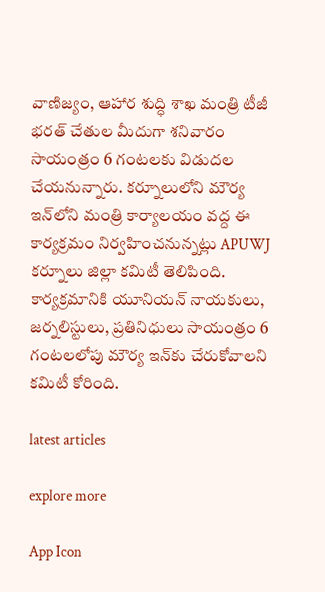వాణిజ్యం, ఆహార శుద్ధి శాఖ మంత్రి టీజీ భరత్ చేతుల మీదుగా శనివారం సాయంత్రం 6 గంటలకు విడుదల చేయనున్నారు. కర్నూలులోని మౌర్య ఇన్‌లోని మంత్రి కార్యాలయం వద్ద ఈ కార్యక్రమం నిర్వహించనున్నట్లు APUWJ కర్నూలు జిల్లా కమిటీ తెలిపింది. కార్యక్రమానికి యూనియన్ నాయకులు, జర్నలిస్టులు, ప్రతినిధులు సాయంత్రం 6 గంటలలోపు మౌర్య ఇన్‌కు చేరుకోవాలని కమిటీ కోరింది.

latest articles

explore more

App Icon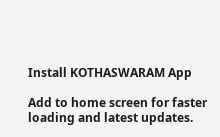Install KOTHASWARAM App

Add to home screen for faster loading and latest updates.